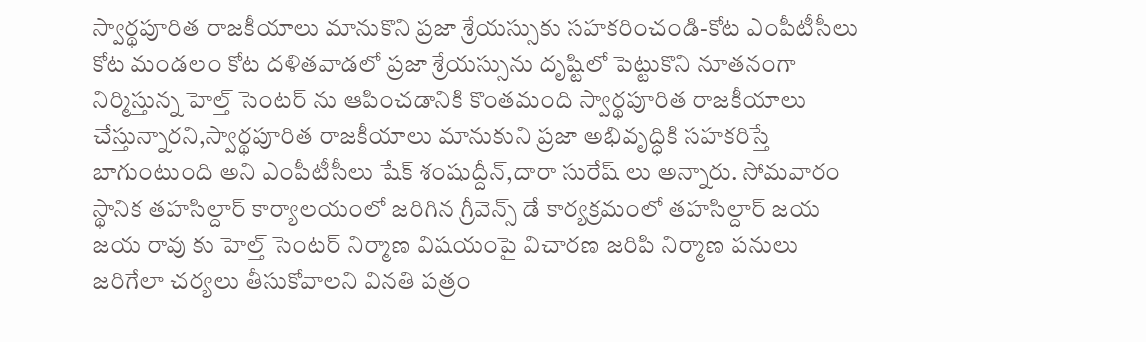స్వార్థపూరిత రాజకీయాలు మానుకొని ప్రజా శ్రేయస్సుకు సహకరించండి-కోట ఎంపీటీసీలు
కోట మండలం కోట దళితవాడలో ప్రజా శ్రేయస్సును దృష్టిలో పెట్టుకొని నూతనంగా నిర్మిస్తున్న హెల్త్ సెంటర్ ను ఆపించడానికి కొంతమంది స్వార్థపూరిత రాజకీయాలు చేస్తున్నారని,స్వార్థపూరిత రాజకీయాలు మానుకుని ప్రజా అభివృద్ధికి సహకరిస్తే బాగుంటుంది అని ఎంపీటీసీలు షేక్ శంషుద్దీన్,దారా సురేష్ లు అన్నారు. సోమవారం స్థానిక తహసిల్దార్ కార్యాలయంలో జరిగిన గ్రీవెన్స్ డే కార్యక్రమంలో తహసిల్దార్ జయ జయ రావు కు హెల్త్ సెంటర్ నిర్మాణ విషయంపై విచారణ జరిపి నిర్మాణ పనులు జరిగేలా చర్యలు తీసుకోవాలని వినతి పత్రం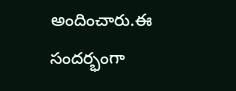అందించారు.ఈ సందర్భంగా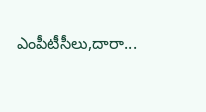ఎంపీటీసీలు,దారా...